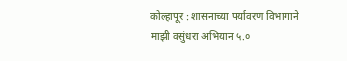कोल्हापूर : शासनाच्या पर्यावरण विभागाने माझी वसुंधरा अभियान ५.०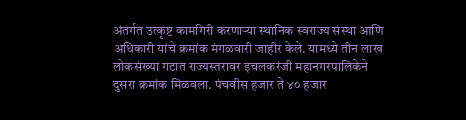अंतर्गत उत्कृष्ट कामगिरी करणाऱ्या स्थानिक स्वराज्य संस्था आणि अधिकारी यांचे क्रमांक मंगळवारी जाहीर केले. यामध्ये तीन लाख लोकसंख्या गटात राज्यस्तरावर इचलकरंजी महानगरपालिकेने दुसरा क्रमांक मिळवला. पंचवीस हजार ते ४० हजार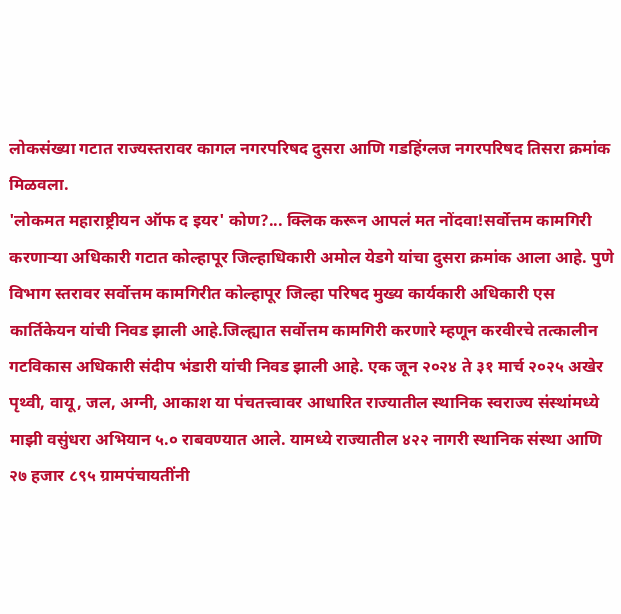लोकसंख्या गटात राज्यस्तरावर कागल नगरपरिषद दुसरा आणि गडहिंग्लज नगरपरिषद तिसरा क्रमांक मिळवला.
'लोकमत महाराष्ट्रीयन ऑफ द इयर' कोण?... क्लिक करून आपलं मत नोंदवा!सर्वोत्तम कामगिरी करणाऱ्या अधिकारी गटात कोल्हापूर जिल्हाधिकारी अमोल येडगे यांचा दुसरा क्रमांक आला आहे. पुणे विभाग स्तरावर सर्वोत्तम कामगिरीत कोल्हापूर जिल्हा परिषद मुख्य कार्यकारी अधिकारी एस कार्तिकेयन यांची निवड झाली आहे.जिल्ह्यात सर्वोत्तम कामगिरी करणारे म्हणून करवीरचे तत्कालीन गटविकास अधिकारी संदीप भंडारी यांची निवड झाली आहे. एक जून २०२४ ते ३१ मार्च २०२५ अखेर पृथ्वी, वायू, जल, अग्नी, आकाश या पंचतत्त्वावर आधारित राज्यातील स्थानिक स्वराज्य संस्थांमध्ये माझी वसुंधरा अभियान ५.० राबवण्यात आले. यामध्ये राज्यातील ४२२ नागरी स्थानिक संस्था आणि २७ हजार ८९५ ग्रामपंचायतींनी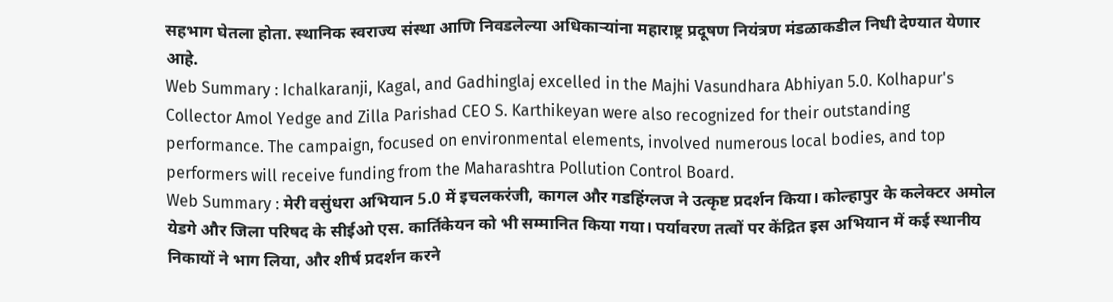सहभाग घेतला होता. स्थानिक स्वराज्य संस्था आणि निवडलेल्या अधिकाऱ्यांना महाराष्ट्र प्रदूषण नियंत्रण मंडळाकडील निधी देण्यात येणार आहे.
Web Summary : Ichalkaranji, Kagal, and Gadhinglaj excelled in the Majhi Vasundhara Abhiyan 5.0. Kolhapur's Collector Amol Yedge and Zilla Parishad CEO S. Karthikeyan were also recognized for their outstanding performance. The campaign, focused on environmental elements, involved numerous local bodies, and top performers will receive funding from the Maharashtra Pollution Control Board.
Web Summary : मेरी वसुंधरा अभियान 5.0 में इचलकरंजी, कागल और गडहिंग्लज ने उत्कृष्ट प्रदर्शन किया। कोल्हापुर के कलेक्टर अमोल येडगे और जिला परिषद के सीईओ एस. कार्तिकेयन को भी सम्मानित किया गया। पर्यावरण तत्वों पर केंद्रित इस अभियान में कई स्थानीय निकायों ने भाग लिया, और शीर्ष प्रदर्शन करने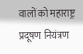वालों को महाराष्ट्र प्रदूषण नियंत्रण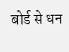बोर्ड से धन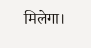मिलेगा।